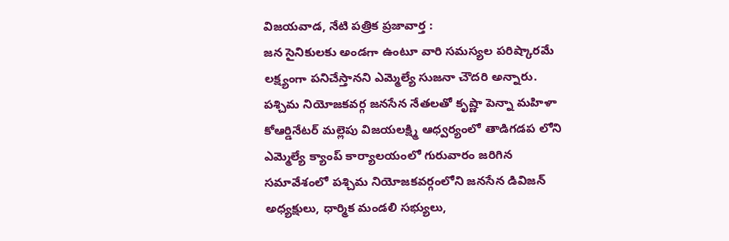విజయవాడ, నేటి పత్రిక ప్రజావార్త :
జన సైనికులకు అండగా ఉంటూ వారి సమస్యల పరిష్కారమే లక్ష్యంగా పనిచేస్తానని ఎమ్మెల్యే సుజనా చౌదరి అన్నారు. పశ్చిమ నియోజకవర్గ జనసేన నేతలతో కృష్ణా పెన్నా మహిళా కోఆర్డినేటర్ మల్లెపు విజయలక్ష్మి ఆధ్వర్యంలో తాడిగడప లోని ఎమ్మెల్యే క్యాంప్ కార్యాలయంలో గురువారం జరిగిన సమావేశంలో పశ్చిమ నియోజకవర్గంలోని జనసేన డివిజన్ అధ్యక్షులు, ధార్మిక మండలి సభ్యులు,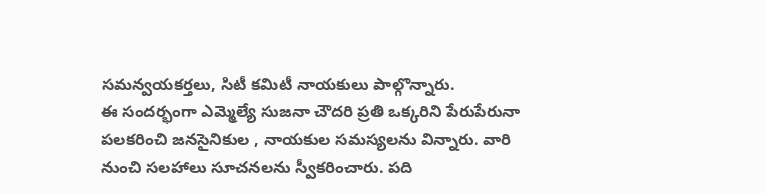సమన్వయకర్తలు, సిటీ కమిటీ నాయకులు పాల్గొన్నారు.
ఈ సందర్భంగా ఎమ్మెల్యే సుజనా చౌదరి ప్రతి ఒక్కరిని పేరుపేరునా పలకరించి జనసైనికుల , నాయకుల సమస్యలను విన్నారు. వారి నుంచి సలహాలు సూచనలను స్వీకరించారు. పది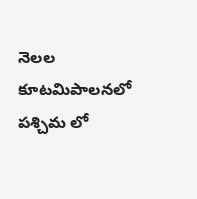నెలల కూటమిపాలనలో పశ్చిమ లో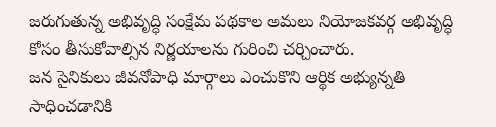జరుగుతున్న అభివృద్ధి సంక్షేమ పథకాల అమలు నియోజకవర్గ అభివృద్ధి కోసం తీసుకోవాల్సిన నిర్ణయాలను గురించి చర్చించారు.
జన సైనికులు జీవనోపాధి మార్గాలు ఎంచుకొని ఆర్థిక అభ్యున్నతి సాధించడానికి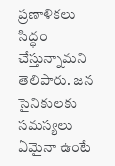ప్రణాళికలు సిద్ధం చేస్తున్నామని తెలిపారు. జన సైనికులకు సమస్యలు ఏమైనా ఉంటే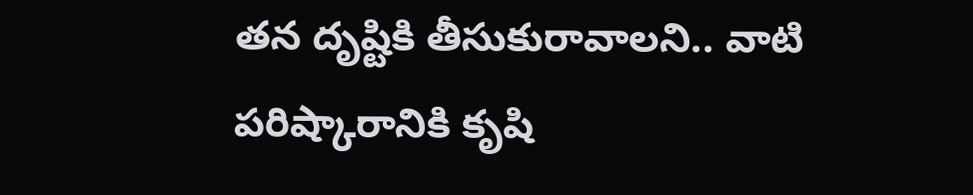తన దృష్టికి తీసుకురావాలని.. వాటి పరిష్కారానికి కృషి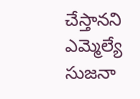చేస్తానని ఎమ్మెల్యే సుజనా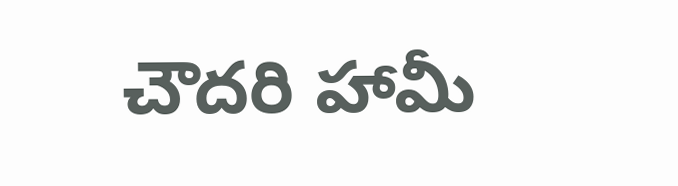చౌదరి హామీ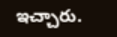ఇచ్చారు.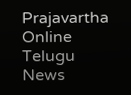Prajavartha Online Telugu News